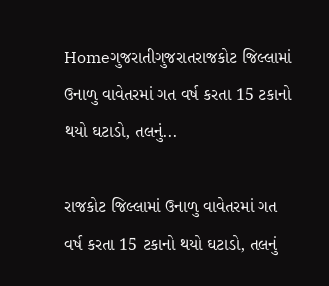Homeગુજરાતીગુજરાતરાજકોટ જિલ્લામાં ઉનાળુ વાવેતરમાં ગત વર્ષ કરતા 15 ટકાનો થયો ઘટાડો, તલનું...

રાજકોટ જિલ્લામાં ઉનાળુ વાવેતરમાં ગત વર્ષ કરતા 15 ટકાનો થયો ઘટાડો, તલનું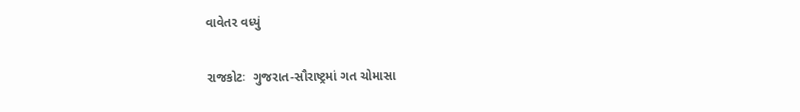વાવેતર વધ્યું

રાજકોટઃ  ગુજરાત-સૌરાષ્ટ્રમાં ગત ચોમાસા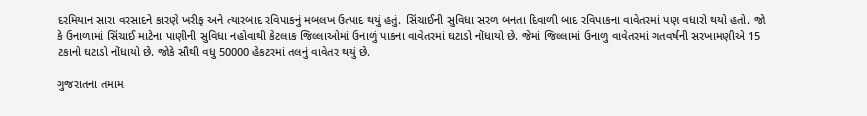દરમિયાન સારા વરસાદને કારણે ખરીફ અને ત્યારબાદ રવિપાકનું મબલખ ઉત્પાદ થયું હતું. સિંચાઈની સુવિધા સરળ બનતા દિવાળી બાદ રવિપાકના વાવેતરમાં પણ વધારો થયો હતો. જો કે ઉનાળામાં સિંચાઈ માટેના પાણીની સુવિધા નહોવાથી કેટલાક જિલ્લાઓમાં ઉનાળું પાકના વાવેતરમાં ઘટાડો નોંધાયો છે. જેમાં જિલ્લામાં ઉનાળુ વાવેતરમાં ગતવર્ષની સરખામણીએ 15 ટકાનો ઘટાડો નોંધાયો છે. જોકે સૌથી વધુ 50000 હેકટરમાં તલનું વાવેતર થયું છે.

ગુજરાતના તમામ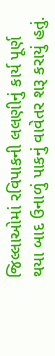જિલ્લાઓમાં રવિપાકની લલણીનું કાર્ય પૂર્ણ થયા બાદ ઉનાળું પાકનું વાવેતર શરૂ કરાયું હતું.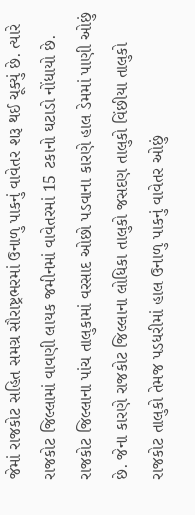જેમાં રાજકોટ સહિત સમગ્ર સૌરાષ્ટ્રભરમાં ઉનાળુ પાકનું વાવેતર શરૂ થઈ ચૂક્યું છે. ત્યારે  રાજકોટ જિલ્લામાં વાવણી લાયક જમીનમાં વાવેતરમાં 15 ટકાનો ઘટાડો નોંધાયો છે. રાજકોટ જિલ્લાના પાંચ તાલુકામાં વરસાદ ઓછો પડવાના કારણે હાલ ડેમમાં પાણી ઓછું છે. જેના કારણે રાજકોટ જિલ્લાના લોધિકા તાલુકો જસદણ તાલુકો વિંછીયા તાલુકો રાજકોટ તાલુકો તેમજ પડધરીમાં હાલ ઉનાળુ પાકનું વાવેતર ઓછું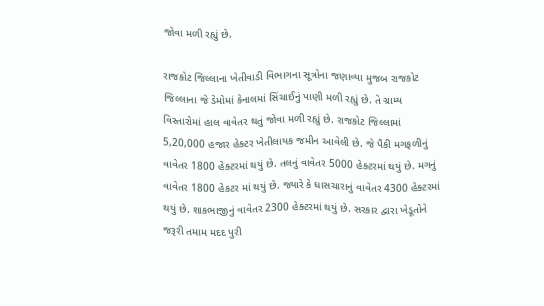જોવા મળી રહ્યું છે.

રાજકોટ જિલ્લાના ખેતીવાડી વિભાગના સૂત્રોના જણાવ્યા મુજબ રાજકોટ જિલ્લાના જે ડેમોમાં કેનાલમાં સિંચાઈનું પાણી મળી રહ્યું છે. તે ગ્રામ્ય વિસ્તારોમાં હાલ વાવેતર થતું જોવા મળી રહ્યું છે. રાજકોટ જિલ્લામાં 5,20,000 હજાર હેક્ટર ખેતીલાયક જમીન આવેલી છે. જે પૈકી મગફળીનું વાવેતર 1800 હેક્ટરમાં થયું છે. તલનું વાવેતર 5000 હેક્ટરમાં થયું છે. મગનું વાવેતર 1800 હેકટર માં થયું છે. જ્યારે કે ઘાસચારાનું વાવેતર 4300 હેક્ટરમાં થયું છે. શાકભાજીનું વાવેતર 2300 હેક્ટરમાં થયું છે. સરકાર દ્વારા ખેડૂતોને જરૂરી તમામ મદદ પુરી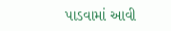પાડવામાં આવી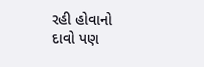રહી હોવાનો દાવો પણ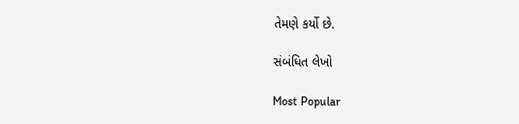તેમણે કર્યો છે.

સંબંધિત લેખો

Most Popular